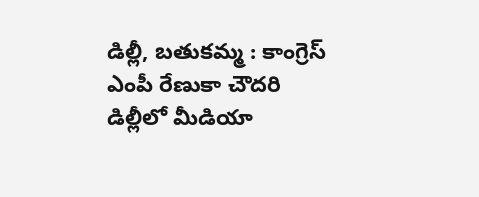డిల్లీ, బతుకమ్మ : కాంగ్రెస్ ఎంపీ రేణుకా చౌదరి డిల్లీలో మీడియా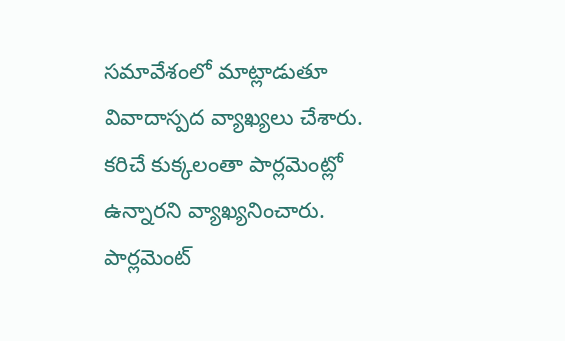సమావేశంలో మాట్లాడుతూ వివాదాస్పద వ్యాఖ్యలు చేశారు. కరిచే కుక్కలంతా పార్లమెంట్లో ఉన్నారని వ్యాఖ్యనించారు. పార్లమెంట్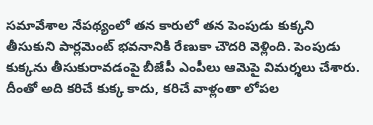సమావేశాల నేపథ్యంలో తన కారులో తన పెంపుడు కుక్కని తీసుకుని పార్లమెంట్ భవనానికి రేణుకా చౌదరి వెళ్లింది. పెంపుడు కుక్కను తీసుకురావడంపై బీజేపీ ఎంపీలు ఆమెపై విమర్శలు చేశారు. దీంతో అది కరిచే కుక్క కాదు, కరిచే వాళ్లంతా లోపల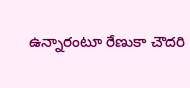ఉన్నారంటూ రేణుకా చౌదరి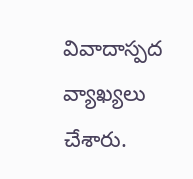వివాదాస్పద వ్యాఖ్యలు చేశారు.